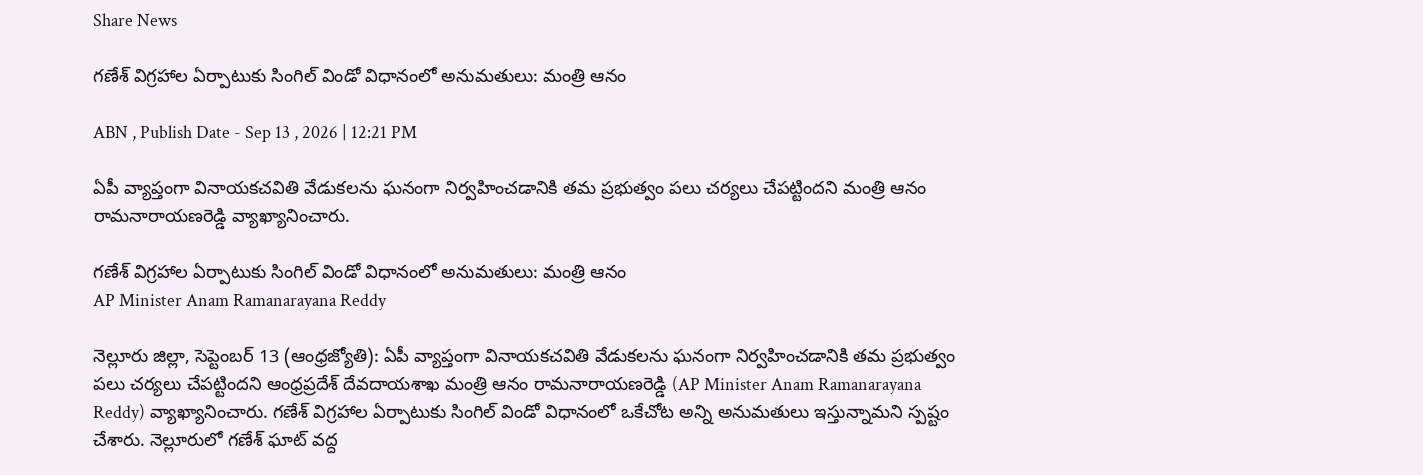Share News

గణేశ్ విగ్రహాల ఏర్పాటుకు సింగిల్ విండో విధానంలో అనుమతులు: మంత్రి ఆనం

ABN , Publish Date - Sep 13 , 2026 | 12:21 PM

ఏపీ వ్యాప్తంగా వినాయకచవితి వేడుకలను ఘనంగా నిర్వహించడానికి తమ ప్రభుత్వం పలు చర్యలు చేపట్టిందని మంత్రి ఆనం రామనారాయణరెడ్డి వ్యాఖ్యానించారు.

గణేశ్ విగ్రహాల ఏర్పాటుకు సింగిల్ విండో విధానంలో అనుమతులు: మంత్రి ఆనం
AP Minister Anam Ramanarayana Reddy

నెల్లూరు జిల్లా, సెప్టెంబర్ 13 (ఆంధ్రజ్యోతి): ఏపీ వ్యాప్తంగా వినాయకచవితి వేడుకలను ఘనంగా నిర్వహించడానికి తమ ప్రభుత్వం పలు చర్యలు చేపట్టిందని ఆంధ్రప్రదేశ్ దేవదాయశాఖ మంత్రి ఆనం రామనారాయణరెడ్డి (AP Minister Anam Ramanarayana Reddy) వ్యాఖ్యానించారు. గణేశ్ విగ్రహాల ఏర్పాటుకు సింగిల్ విండో విధానంలో ఒకేచోట అన్ని అనుమతులు ఇస్తున్నామని స్పష్టం చేశారు. నెల్లూరులో గణేశ్ ఘాట్ వద్ద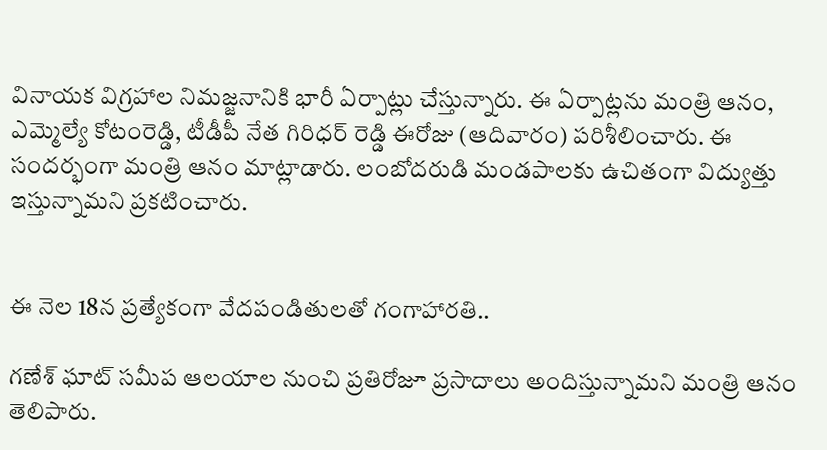వినాయక విగ్రహాల నిమజ్జనానికి భారీ ఏర్పాట్లు చేస్తున్నారు. ఈ ఏర్పాట్లను మంత్రి ఆనం, ఎమ్మెల్యే కోటంరెడ్డి, టీడీపీ నేత గిరిధర్ రెడ్డి ఈరోజు (ఆదివారం) పరిశీలించారు. ఈ సందర్భంగా మంత్రి ఆనం మాట్లాడారు. లంబోదరుడి మండపాలకు ఉచితంగా విద్యుత్తు ఇస్తున్నామని ప్రకటించారు.


ఈ నెల 18న ప్రత్యేకంగా వేదపండితులతో గంగాహారతి..

గణేశ్ ఘాట్ సమీప ఆలయాల నుంచి ప్రతిరోజూ ప్రసాదాలు అందిస్తున్నామని మంత్రి ఆనం తెలిపారు.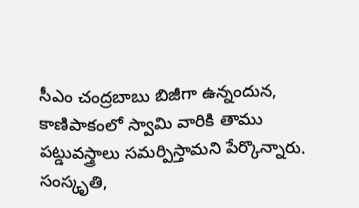సీఎం చంద్రబాబు బిజీగా ఉన్నందున, కాణిపాకంలో స్వామి వారికి తాము పట్డువస్త్రాలు సమర్పిస్తామని పేర్కొన్నారు. సంస్కృతి,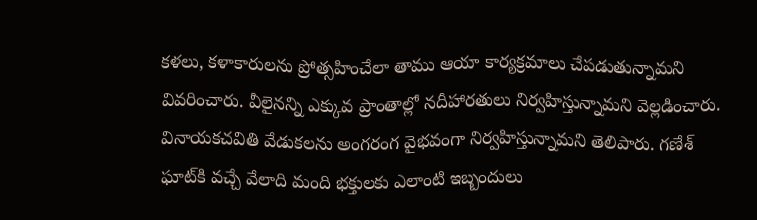కళలు, కళాకారులను ప్రోత్సహించేలా తాము ఆయా కార్యక్రమాలు చేపడుతున్నామని వివరించారు. వీలైనన్ని ఎక్కువ ప్రాంతాల్లో నదీహారతులు నిర్వహిస్తున్నామని వెల్లడించారు. వినాయకచవితి వేడుకలను అంగరంగ వైభవంగా నిర్వహిస్తున్నామని తెలిపారు. గణేశ్ ఘాట్‌కి వచ్చే వేలాది మంది భక్తులకు ఎలాంటి ఇబ్బందులు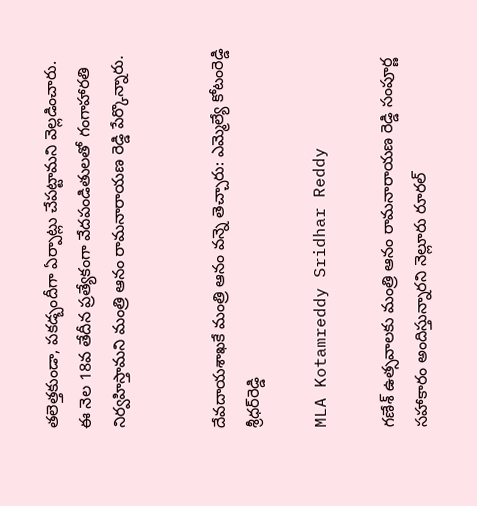తలెత్తకుండా, పకడ్బందీగా ఏర్పాట్లు చేపట్టామని వెల్లడించారు. ఈ నెల 18వ తేదీన ప్రత్యేకంగా వేదపండితులతో గంగాహారతి నిర్వహిస్తామని మంత్రి ఆనం రామనారాయణ రెడ్డి పేర్కొన్నారు.


దేవదాయశాఖకే మంత్రి ఆనం వన్నె తెచ్చారు: ఎమ్మెల్యే కోటంరెడ్డి శ్రీధర్‌రెడ్డి

MLA Kotamreddy Sridhar Reddy

గణేశ్ ఉత్సవాలకు మంత్రి ఆనం రామనారాయణ రెడ్డి సంపూర్ణ సహాకారం అందిస్తున్నారని నెల్లూరు రూరల్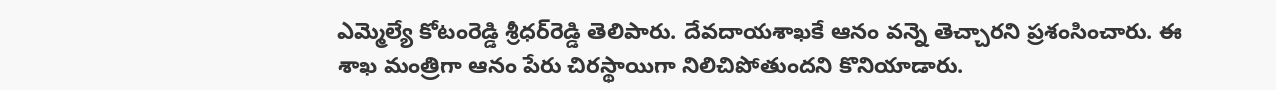ఎమ్మెల్యే కోటంరెడ్డి శ్రీధర్‌రెడ్డి తెలిపారు. దేవదాయశాఖకే ఆనం వన్నె తెచ్చారని ప్రశంసించారు. ఈ శాఖ మంత్రిగా ఆనం పేరు చిరస్థాయిగా నిలిచిపోతుందని కొనియాడారు.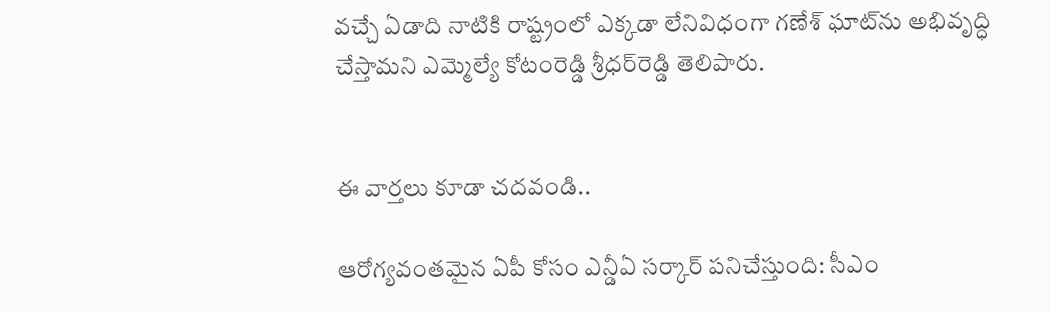వచ్చే ఏడాది నాటికి రాష్ట్రంలో ఎక్కడా లేనివిధంగా గణేశ్ ఘాట్‌ను అభివృద్ధి చేస్తామని ఎమ్మెల్యే కోటంరెడ్డి శ్రీధర్‌రెడ్డి తెలిపారు.


ఈ వార్తలు కూడా చదవండి..

ఆరోగ్యవంతమైన ఏపీ కోసం ఎన్డీఏ సర్కార్ పనిచేస్తుంది: సీఎం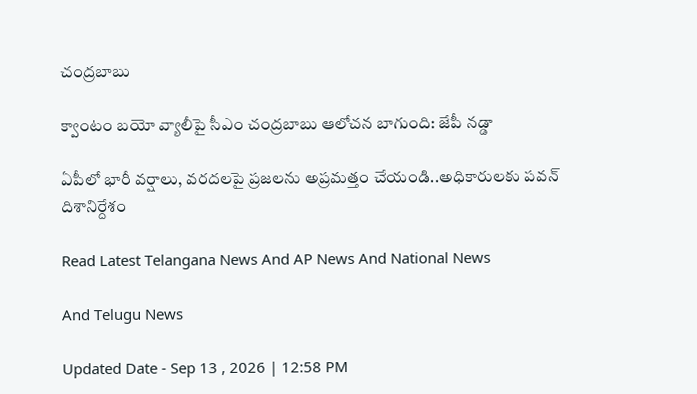చంద్రబాబు

క్వాంటం బయో వ్యాలీపై సీఎం చంద్రబాబు ఆలోచన బాగుంది: జేపీ నడ్డా

ఏపీలో భారీ వర్షాలు, వరదలపై ప్రజలను అప్రమత్తం చేయండి..అధికారులకు పవన్ దిశానిర్దేశం

Read Latest Telangana News And AP News And National News

And Telugu News

Updated Date - Sep 13 , 2026 | 12:58 PM